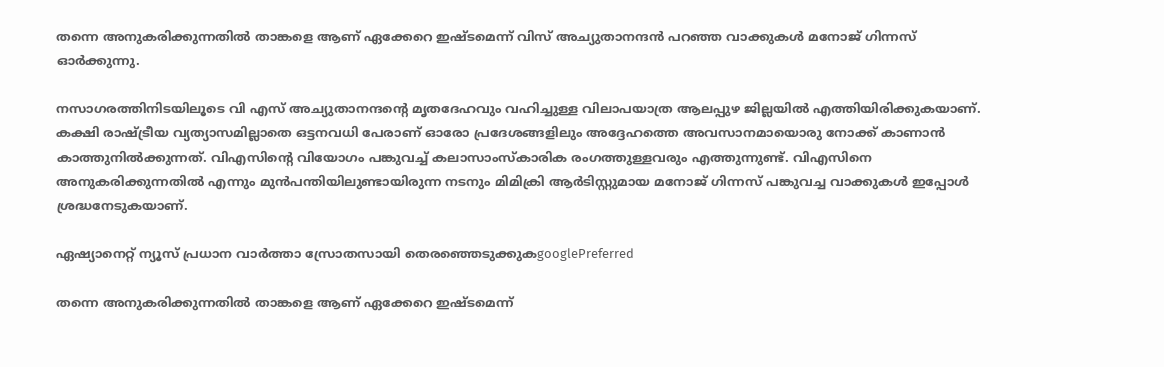തന്നെ അനുകരിക്കുന്നതിൽ താങ്കളെ ആണ് ഏക്കേറെ ഇഷ്ടമെന്ന് വിസ് അച്യുതാനന്ദൻ പറഞ്ഞ വാക്കുകൾ മനോജ് ഗിന്നസ് ഓർക്കുന്നു.

നസാഗരത്തിനിടയിലൂടെ വി എസ് അച്യുതാനന്ദന്റെ മൃതദേഹവും വഹിച്ചുള്ള വിലാപയാത്ര ആലപ്പുഴ ജില്ലയിൽ എത്തിയിരിക്കുകയാണ്. കക്ഷി രാഷ്ട്രീയ വ്യത്യാസമില്ലാതെ ഒട്ടനവധി പേരാണ് ഓരോ പ്രദേശങ്ങളിലും അദ്ദേഹത്തെ അവസാനമായൊരു നോക്ക് കാണാൻ കാത്തുനിൽക്കുന്നത്. വിഎസിന്റെ വിയോഗം പങ്കുവച്ച് കലാസാംസ്കാരിക രംഗത്തുള്ളവരും എത്തുന്നുണ്ട്. വിഎസിനെ അനുകരിക്കുന്നതിൽ എന്നും മുൻപന്തിയിലുണ്ടായിരുന്ന നടനും മിമിക്രി ആര്‍ടിസ്റ്റുമായ മനോജ് ഗിന്നസ് പങ്കുവച്ച വാക്കുകൾ ഇപ്പോൾ ശ്രദ്ധനേടുകയാണ്.

ഏഷ്യാനെറ്റ് ന്യൂസ് പ്രധാന വാർത്താ സ്രോതസായി തെരഞ്ഞെടുക്കുകgooglePreferred

തന്നെ അനുകരിക്കുന്നതിൽ താങ്കളെ ആണ് ഏക്കേറെ ഇഷ്ടമെന്ന്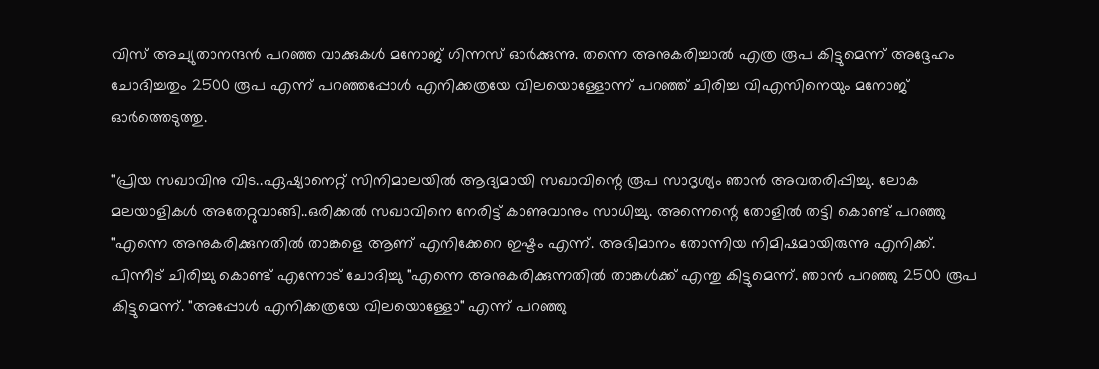വിസ് അച്യുതാനന്ദൻ പറഞ്ഞ വാക്കുകൾ മനോജ് ഗിന്നസ് ഓർക്കുന്നു. തന്നെ അനുകരിച്ചാൽ എത്ര രൂപ കിട്ടുമെന്ന് അദ്ദേഹം ചോദിച്ചതും 2500 രൂപ എന്ന് പറഞ്ഞപ്പോൾ എനിക്കത്രയേ വിലയൊള്ളോന്ന് പറഞ്ഞ് ചിരിച്ച വിഎസിനെയും മനോജ് ഓർത്തെടുത്തു.

"പ്രിയ സഖാവിനു വിട..ഏഷ്യാനെറ്റ് സിനിമാലയിൽ ആദ്യമായി സഖാവിന്റെ രൂപ സാദൃശ്യം ഞാൻ അവതരിപ്പിച്ചു. ലോക മലയാളികൾ അതേറ്റുവാങ്ങി..ഒരിക്കൽ സഖാവിനെ നേരിട്ട് കാണുവാനും സാധിച്ചു. അന്നെന്റെ തോളിൽ തട്ടി കൊണ്ട് പറഞ്ഞു "എന്നെ അനുകരിക്കുനതിൽ താങ്കളെ ആണ് എനിക്കേറെ ഇഷ്ടം എന്ന്. അഭിമാനം തോന്നിയ നിമിഷമായിരുന്നു എനിക്ക്. പിന്നീട് ചിരിച്ചു കൊണ്ട് എന്നോട് ചോദിച്ചു "എന്നെ അനുകരിക്കുന്നതിൽ താങ്കൾക്ക് എന്തു കിട്ടുമെന്ന്. ഞാൻ പറഞ്ഞു 2500 രൂപ കിട്ടുമെന്ന്. "അപ്പോൾ എനിക്കത്രയേ വിലയൊള്ളോ" എന്ന് പറഞ്ഞു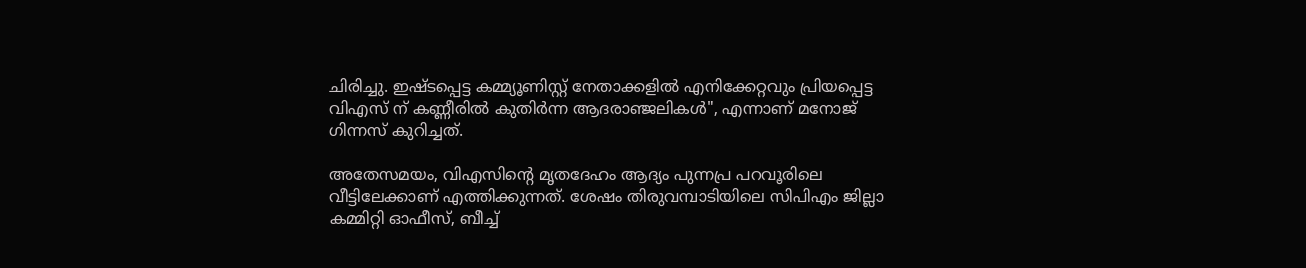ചിരിച്ചു. ഇഷ്ടപ്പെട്ട കമ്മ്യൂണിസ്റ്റ്‌ നേതാക്കളിൽ എനിക്കേറ്റവും പ്രിയപ്പെട്ട വിഎസ് ന് കണ്ണീരിൽ കുതിർന്ന ആദരാഞ്ജലികൾ", എന്നാണ് മനോജ് ഗിന്നസ് കുറിച്ചത്.

അതേസമയം, വിഎസിന്‍റെ മൃതദേഹം ആദ്യം പുന്നപ്ര പറവൂരിലെ വീട്ടിലേക്കാണ് എത്തിക്കുന്നത്. ശേഷം തിരുവമ്പാടിയിലെ സിപിഎം ജില്ലാ കമ്മിറ്റി ഓഫീസ്, ബീച്ച്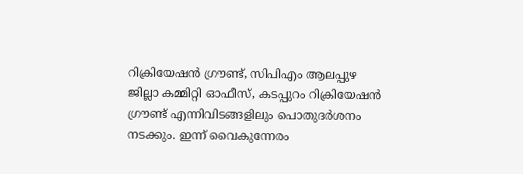റിക്രിയേഷൻ ഗ്രൗണ്ട്, സിപിഎം ആലപ്പുഴ ജില്ലാ കമ്മിറ്റി ഓഫീസ്, കടപ്പുറം റിക്രിയേഷൻ ഗ്രൗണ്ട് എന്നിവിടങ്ങളിലും പൊതുദർശനം നടക്കും. ഇന്ന് വൈകുന്നേരം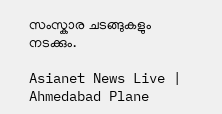സംസ്കാര ചടങ്ങുകളും നടക്കും.

Asianet News Live | Ahmedabad Plane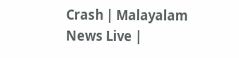Crash | Malayalam News Live |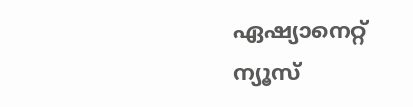ഏഷ്യാനെറ്റ് ന്യൂസ്